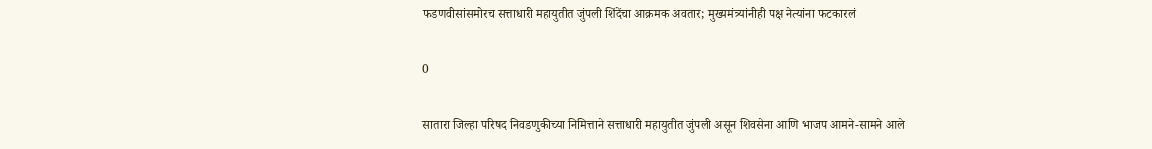फडणवीसांसमोरच सत्ताधारी महायुतीत जुंपली शिंदेंचा आक्रमक अवतार; मुख्यमंत्र्यांनीही पक्ष नेत्यांना फटकारलं

0

सातारा जिल्हा परिषद निवडणुकीच्या निमित्ताने सत्ताधारी महायुतीत जुंपली असून शिवसेना आणि भाजप आमने-सामने आले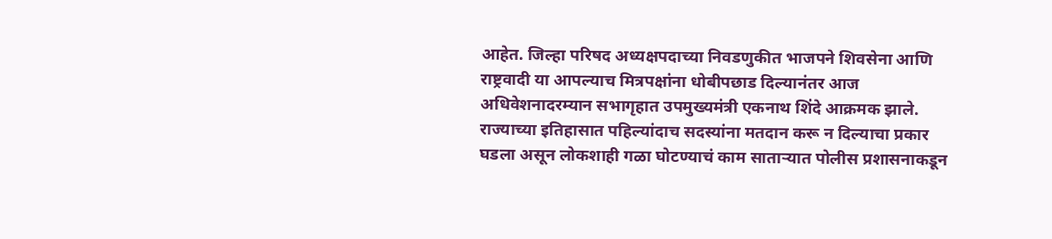आहेत. जिल्हा परिषद अध्यक्षपदाच्या निवडणुकीत भाजपने शिवसेना आणि राष्ट्रवादी या आपल्याच मित्रपक्षांना धोबीपछाड दिल्यानंतर आज अधिवेशनादरम्यान सभागृहात उपमुख्यमंत्री एकनाथ शिंदे आक्रमक झाले. राज्याच्या इतिहासात पहिल्यांदाच सदस्यांना मतदान करू न दिल्याचा प्रकार घडला असून लोकशाही गळा घोटण्याचं काम साताऱ्यात पोलीस प्रशासनाकडून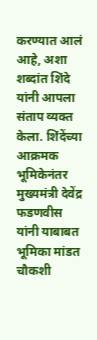करण्यात आलं आहे, अशा शब्दांत शिंदे यांनी आपला संताप व्यक्त केला. शिंदेंच्या आक्रमक भूमिकेनंतर मुख्यमंत्री देवेंद्र फडणवीस यांनी याबाबत भूमिका मांडत चौकशी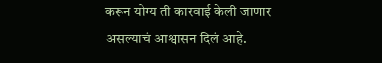करून योग्य ती कारवाई केली जाणार असल्याचं आश्वासन दिलं आहे.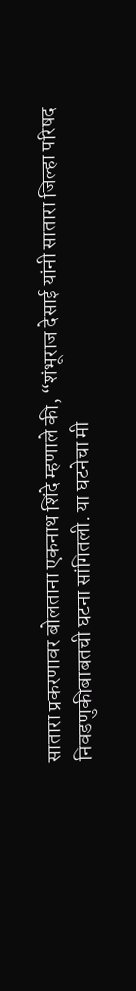सातारा प्रकरणावर बोलताना एकनाथ शिंदे म्हणाले की, “शंभूराज देसाई यांनी सातारा जिल्हा परिषद निवडणुकीबाबतची घटना सांगितली. या घटनेचा मी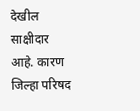देखील साक्षीदार आहे. कारण जिल्हा परिषद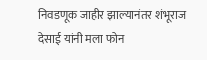निवडणूक जाहीर झाल्यानंतर शंभूराज देसाई यांनी मला फोन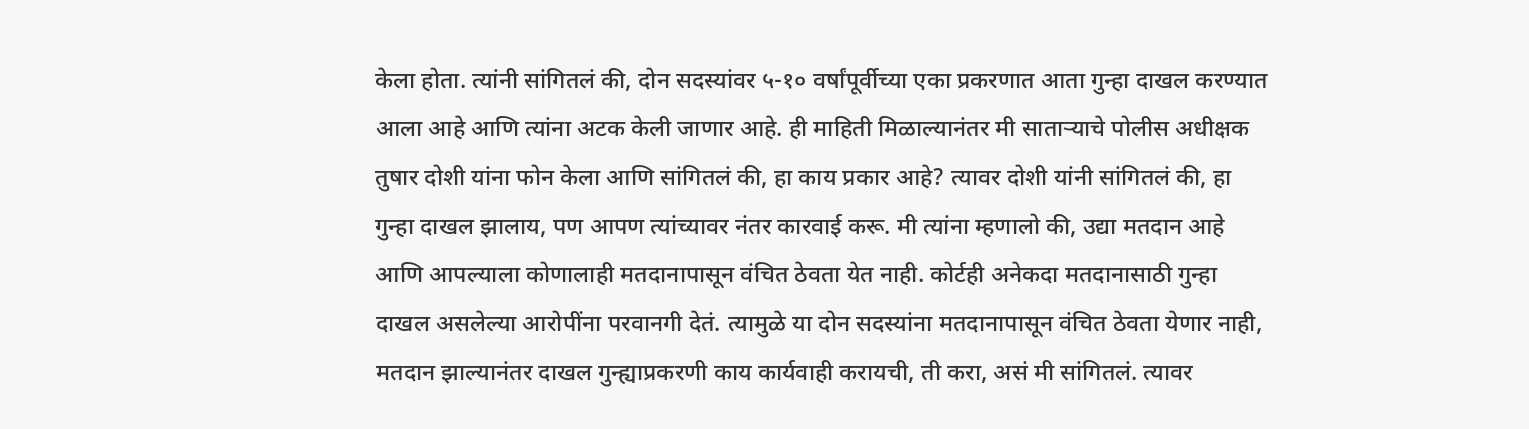केला होता. त्यांनी सांगितलं की, दोन सदस्यांवर ५-१० वर्षांपूर्वीच्या एका प्रकरणात आता गुन्हा दाखल करण्यात आला आहे आणि त्यांना अटक केली जाणार आहे. ही माहिती मिळाल्यानंतर मी साताऱ्याचे पोलीस अधीक्षक तुषार दोशी यांना फोन केला आणि सांगितलं की, हा काय प्रकार आहे? त्यावर दोशी यांनी सांगितलं की, हा गुन्हा दाखल झालाय, पण आपण त्यांच्यावर नंतर कारवाई करू. मी त्यांना म्हणालो की, उद्या मतदान आहे आणि आपल्याला कोणालाही मतदानापासून वंचित ठेवता येत नाही. कोर्टही अनेकदा मतदानासाठी गुन्हा दाखल असलेल्या आरोपींना परवानगी देतं. त्यामुळे या दोन सदस्यांना मतदानापासून वंचित ठेवता येणार नाही, मतदान झाल्यानंतर दाखल गुन्ह्याप्रकरणी काय कार्यवाही करायची, ती करा, असं मी सांगितलं. त्यावर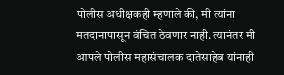पोलीस अधीक्षकही म्हणाले की, मी त्यांना मतदानापासून वंचित ठेवणार नाही. त्यानंतर मी आपले पोलीस महासंचालक दातेसाहेब यांनाही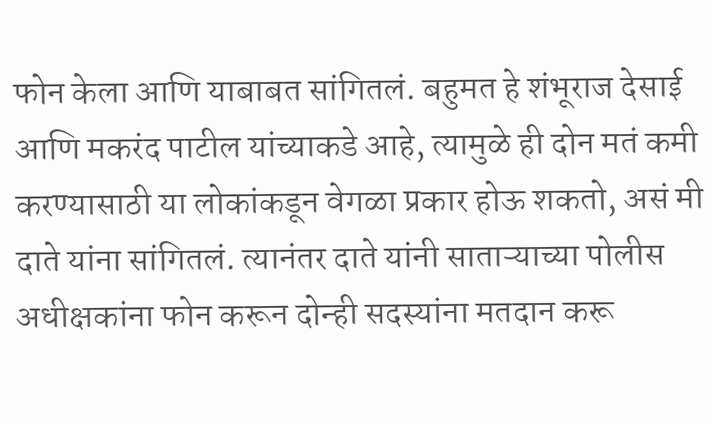फोन केला आणि याबाबत सांगितलं. बहुमत हे शंभूराज देसाई आणि मकरंद पाटील यांच्याकडे आहे, त्यामुळे ही दोन मतं कमी करण्यासाठी या लोकांकडून वेगळा प्रकार होऊ शकतो, असं मी दाते यांना सांगितलं. त्यानंतर दाते यांनी साताऱ्याच्या पोलीस अधीक्षकांना फोन करून दोन्ही सदस्यांना मतदान करू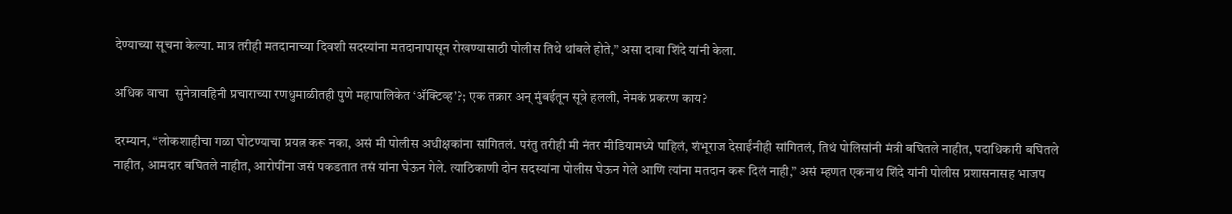देण्याच्या सूचना केल्या. मात्र तरीही मतदानाच्या दिवशी सदस्यांना मतदानापासून रोखण्यासाठी पोलीस तिथे थांबले होते,” असा दावा शिंदे यांनी केला.

अधिक वाचा  सुनेत्रावहिनी प्रचाराच्या रणधुमाळीतही पुणे महापालिकेत ‘ॲक्टिव्ह’?; एक तक्रार अन् मुंबईतून सूत्रे हलली, नेमकं प्रकरण काय?

दरम्यान, “लोकशाहीचा गळा घोटण्याचा प्रयत्न करू नका, असं मी पोलीस अधीक्षकांना सांगितलं. परंतु तरीही मी नंतर मीडियामध्ये पाहिलं, शंभूराज देसाईंनीही सांगितलं, तिथं पोलिसांनी मंत्री बघितले नाहीत, पदाधिकारी बघितले नाहीत, आमदार बघितले नाहीत, आरोपींना जसं पकडतात तसं यांना घेऊन गेले. त्याठिकाणी दोन सदस्यांना पोलीस घेऊन गेले आणि त्यांना मतदान करू दिलं नाही,” असं म्हणत एकनाथ शिंदे यांनी पोलीस प्रशासनासह भाजप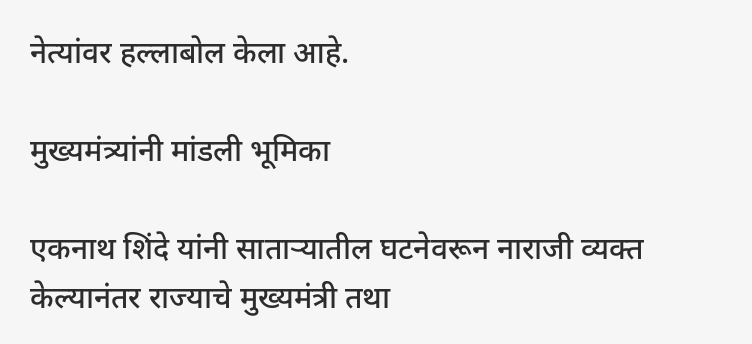नेत्यांवर हल्लाबोल केला आहे.

मुख्यमंत्र्यांनी मांडली भूमिका

एकनाथ शिंदे यांनी साताऱ्यातील घटनेवरून नाराजी व्यक्त केल्यानंतर राज्याचे मुख्यमंत्री तथा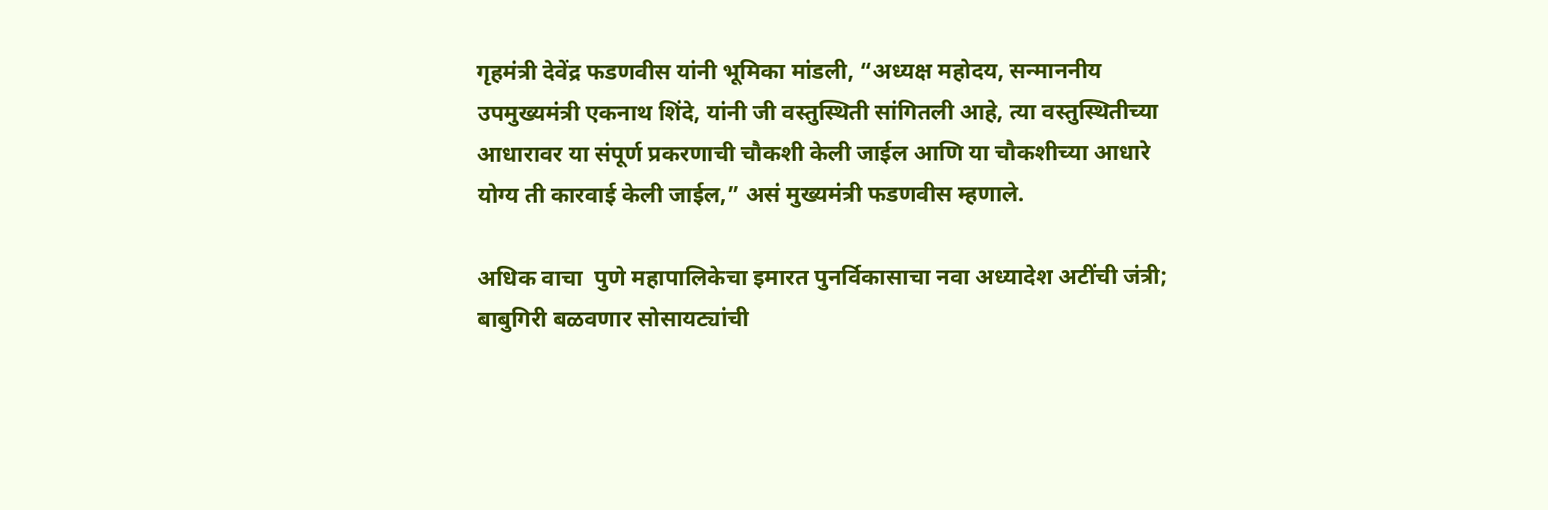गृहमंत्री देवेंद्र फडणवीस यांनी भूमिका मांडली, “अध्यक्ष महोदय, सन्माननीय उपमुख्यमंत्री एकनाथ शिंदे, यांनी जी वस्तुस्थिती सांगितली आहे, त्या वस्तुस्थितीच्या आधारावर या संपूर्ण प्रकरणाची चौकशी केली जाईल आणि या चौकशीच्या आधारे योग्य ती कारवाई केली जाईल,” असं मुख्यमंत्री फडणवीस म्हणाले.

अधिक वाचा  पुणे महापालिकेचा इमारत पुनर्विकासाचा नवा अध्यादेश अटींची जंत्री; बाबुगिरी बळवणार सोसायट्यांची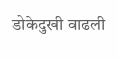डोकेदुखी वाढली